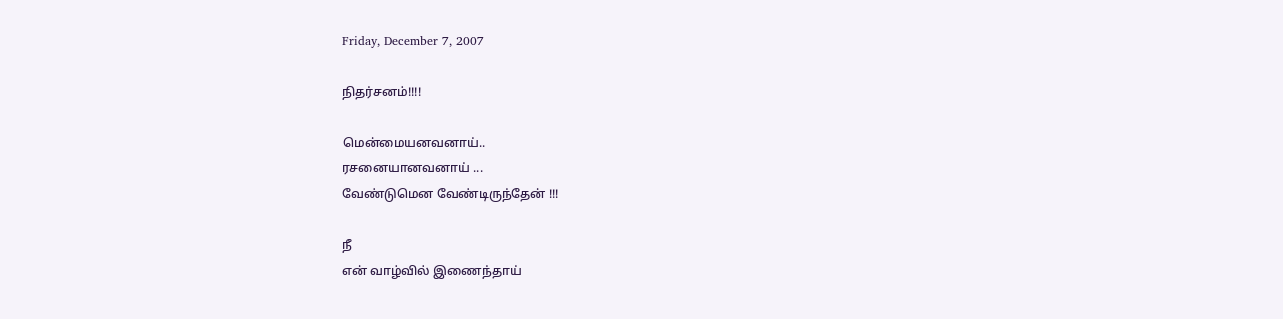Friday, December 7, 2007

நிதர்சனம்!!!!

மென்மையனவனாய்..
ரசனையானவனாய் ...
வேண்டுமென வேண்டிருந்தேன் !!!

நீ
என் வாழ்வில் இணைந்தாய்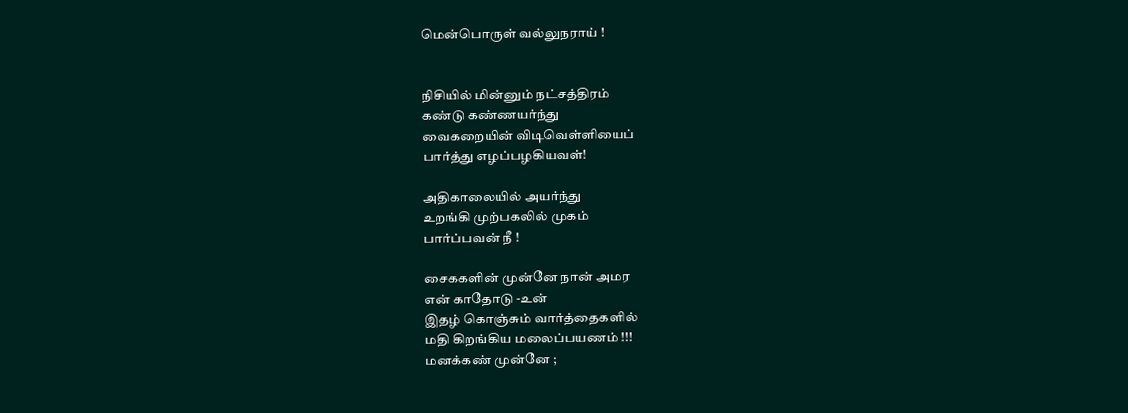மென்பொருள் வல்லுநராய் !


நிசியில் மின்னும் நட்சத்திரம்
கண்டு கண்ணயர்ந்து
வைகறையின் விடிவெள்ளியைப்
பார்த்து எழப்பழகியவள்!

அதிகாலையில் அயர்ந்து
உறங்கி முற்பகலில் முகம்
பார்ப்பவன் நீ !

சைககளின் முன்னே நான் அமர
என் காதோடு -உன்
இதழ் கொஞ்சும் வார்த்தைகளில்
மதி கிறங்கிய மலைப்பயணம் !!!
மனக்கண் முன்னே ;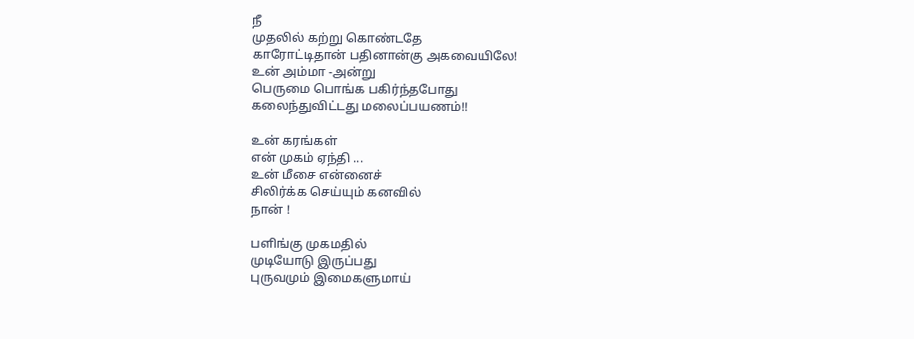நீ
முதலில் கற்று கொண்டதே
காரோட்டிதான் பதினான்கு அகவையிலே!
உன் அம்மா -அன்று
பெருமை பொங்க பகிர்ந்தபோது
கலைந்துவிட்டது மலைப்பயணம்!!

உன் கரங்கள்
என் முகம் ஏந்தி ...
உன் மீசை என்னைச்
சிலிர்க்க செய்யும் கனவில்
நான் !

பளிங்கு முகமதில்
முடியோடு இருப்பது
புருவமும் இமைகளுமாய்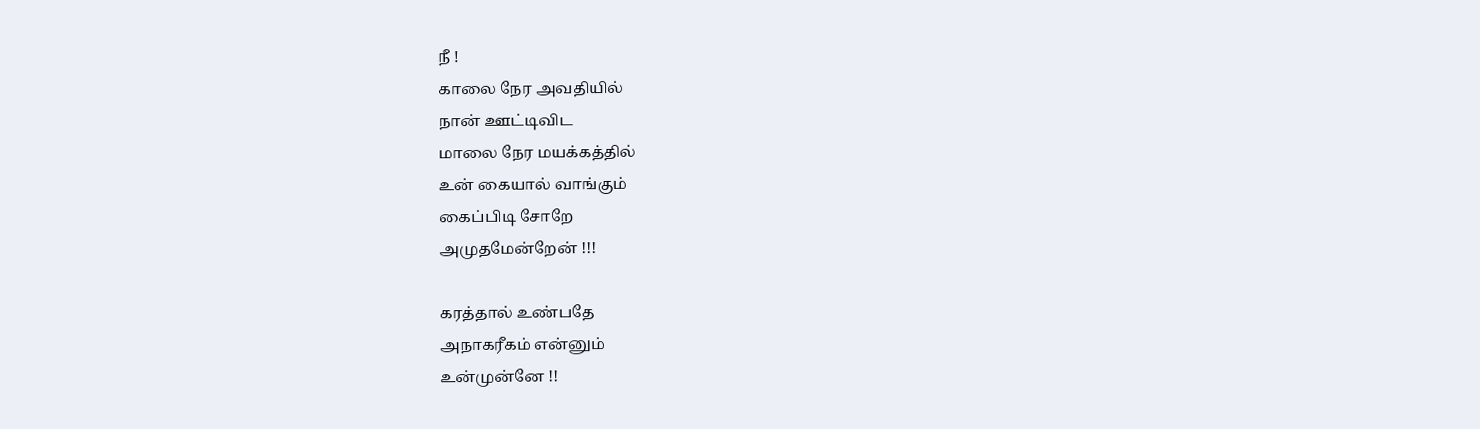நீ !
காலை நேர அவதியில்
நான் ஊட்டிவிட
மாலை நேர மயக்கத்தில்
உன் கையால் வாங்கும்
கைப்பிடி சோறே
அமுதமேன்றேன் !!!

கரத்தால் உண்பதே
அநாகரீகம் என்னும்
உன்முன்னே !!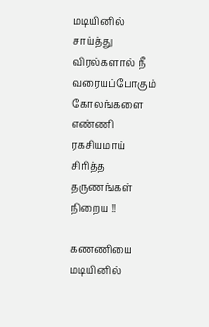மடியினில் சாய்த்து
விரல்களால் நீ
வரையப்போகும் கோலங்களை
எண்ணி ரகசியமாய்
சிரித்த தருணங்கள் நிறைய !!

கணணியை மடியினில்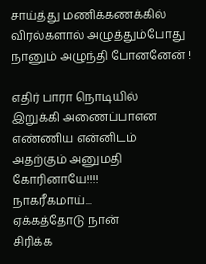சாய்த்து மணிக்கணக்கில்
விரல்களால் அழுத்தும்போது
நானும் அழுந்தி போனனேன் !

எதிர் பாரா நொடியில்
இறுக்கி அணைப்பாஎன
எண்ணிய என்னிடம்
அதற்கும் அனுமதி
கோரினாயே!!!!
நாகரீகமாய்...
ஏக்கத்தோடு நான்
சிரிக்க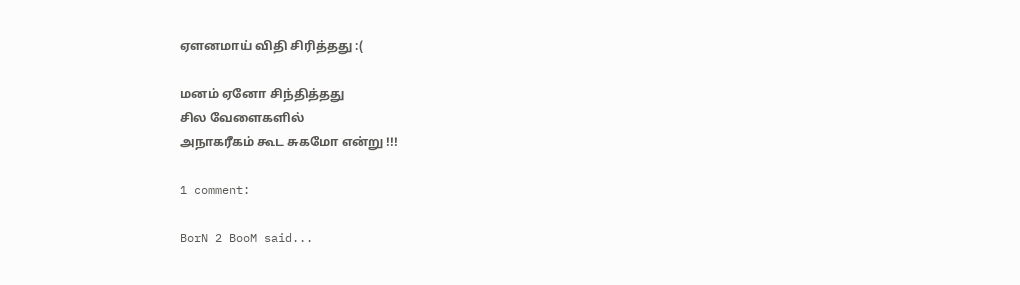ஏளனமாய் விதி சிரித்தது :(

மனம் ஏனோ சிந்தித்தது
சில வேளைகளில்
அநாகரீகம் கூட சுகமோ என்று !!!

1 comment:

BorN 2 BooM said...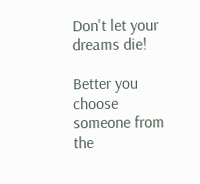Don't let your dreams die!

Better you choose someone from the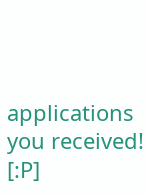applications you received! [:P]